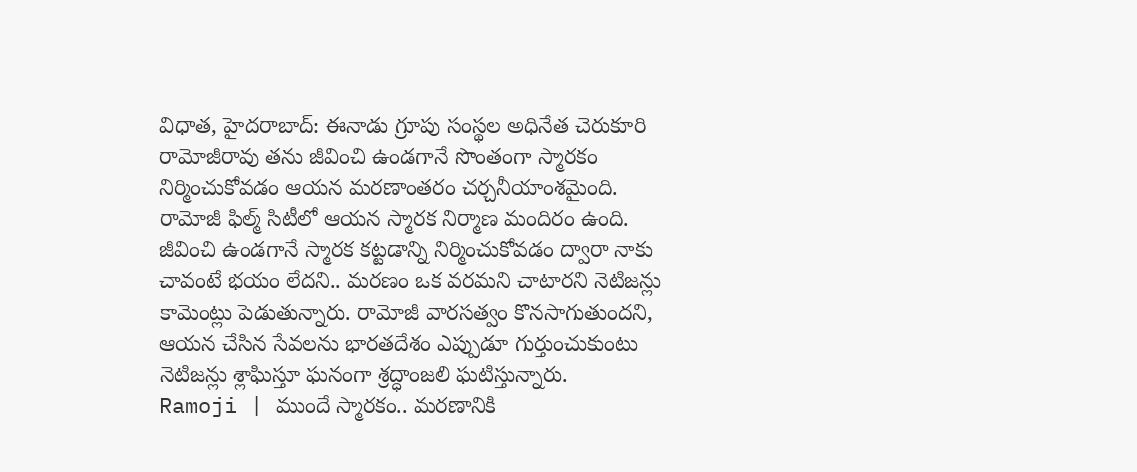విధాత, హైదరాబాద్: ఈనాడు గ్రూపు సంస్థల అధినేత చెరుకూరి రామోజీరావు తను జీవించి ఉండగానే సొంతంగా స్మారకం నిర్మించుకోవడం ఆయన మరణాంతరం చర్చనీయాంశమైంది. రామోజీ ఫిల్మ్ సిటీలో ఆయన స్మారక నిర్మాణ మందిరం ఉంది. జీవించి ఉండగానే స్మారక కట్టడాన్ని నిర్మించుకోవడం ద్వారా నాకు చావంటే భయం లేదని.. మరణం ఒక వరమని చాటారని నెటిజన్లు కామెంట్లు పెడుతున్నారు. రామోజీ వారసత్వం కొనసాగుతుందని, ఆయన చేసిన సేవలను భారతదేశం ఎప్పుడూ గుర్తుంచుకుంటు నెటిజన్లు శ్లాఘిస్తూ ఘనంగా శ్రద్ధాంజలి ఘటిస్తున్నారు.
Ramoji | ముందే స్మారకం.. మరణానికి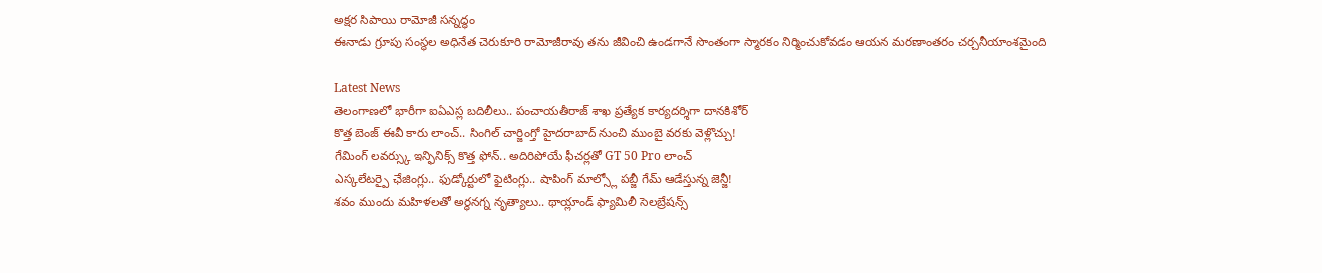అక్షర సిపాయి రామోజీ సన్నద్ధం
ఈనాడు గ్రూపు సంస్థల అధినేత చెరుకూరి రామోజీరావు తను జీవించి ఉండగానే సొంతంగా స్మారకం నిర్మించుకోవడం ఆయన మరణాంతరం చర్చనీయాంశమైంది

Latest News
తెలంగాణలో భారీగా ఐఏఎస్ల బదిలీలు.. పంచాయతీరాజ్ శాఖ ప్రత్యేక కార్యదర్శిగా దానకిశోర్
కొత్త బెంజ్ ఈవీ కారు లాంచ్.. సింగిల్ చార్జింగ్తో హైదరాబాద్ నుంచి ముంబై వరకు వెళ్లొచ్చు!
గేమింగ్ లవర్స్కు ఇన్ఫినిక్స్ కొత్త ఫోన్.. అదిరిపోయే ఫీచర్లతో GT 50 Pro లాంచ్
ఎస్కలేటర్పై ఛేజింగ్లు.. ఫుడ్కోర్టులో ఫైటింగ్లు.. షాపింగ్ మాల్స్లో పబ్జీ గేమ్ ఆడేస్తున్న జెన్జీ!
శవం ముందు మహిళలతో అర్ధనగ్న నృత్యాలు.. థాయ్లాండ్ ఫ్యామిలీ సెలబ్రేషన్స్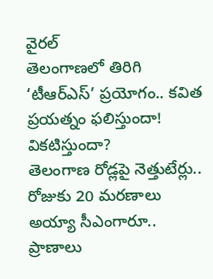వైరల్
తెలంగాణలో తిరిగి ‘టీఆర్ఎస్’ ప్రయోగం.. కవిత ప్రయత్నం ఫలిస్తుందా! వికటిస్తుందా?
తెలంగాణ రోడ్లపై నెత్తుటేర్లు.. రోజుకు 20 మరణాలు
అయ్యా సీఎంగారూ.. ప్రాణాలు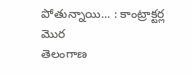పోతున్నాయి... : కాంట్రాక్టర్ల మొర
తెలంగాణ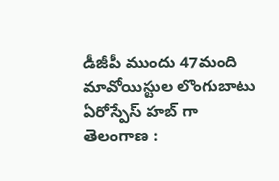డీజీపీ ముందు 47మంది మావోయిస్టుల లొంగుబాటు
ఏరోస్పేస్ హబ్ గా తెలంగాణ :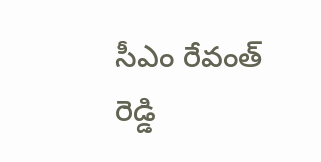సీఎం రేవంత్ రెడ్డి